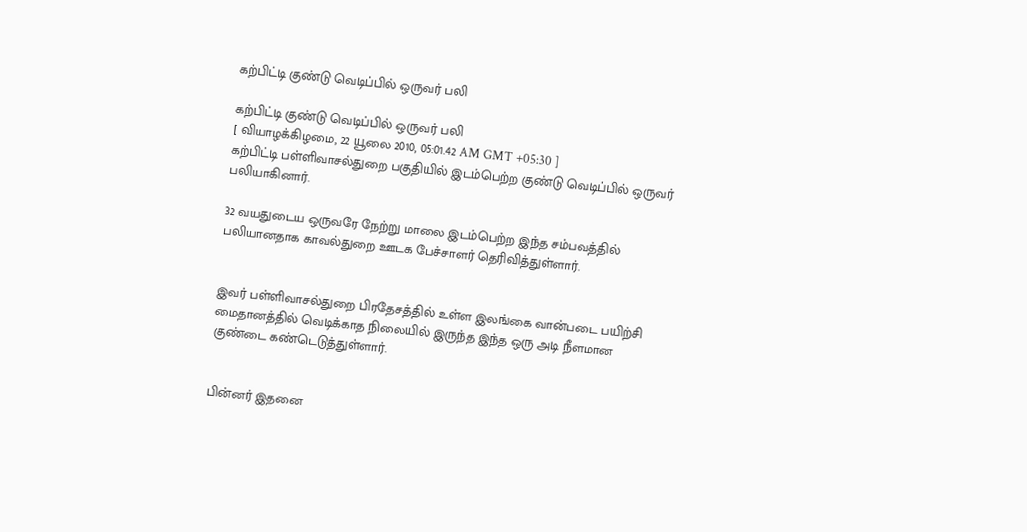கற்பிட்டி குண்டு வெடிப்பில் ஒருவர் பலி

கற்பிட்டி குண்டு வெடிப்பில் ஒருவர் பலி
[ வியாழக்கிழமை, 22 யூலை 2010, 05:01.42 AM GMT +05:30 ]
கற்பிட்டி பள்ளிவாசல்துறை பகுதியில் இடம்பெற்ற குண்டு வெடிப்பில் ஒருவர் பலியாகினார்.

32 வயதுடைய ஒருவரே நேற்று மாலை இடம்பெற்ற இந்த சம்பவத்தில் பலியானதாக காவல்துறை ஊடக பேச்சாளர் தெரிவித்துள்ளார்.


இவர் பள்ளிவாசல்துறை பிரதேசத்தில் உள்ள இலங்கை வான்படை பயிற்சி மைதானத்தில் வெடிக்காத நிலையில் இருந்த இந்த ஒரு அடி நீளமான குண்டை கண்டெடுத்துள்ளார்.


பின்னர் இதனை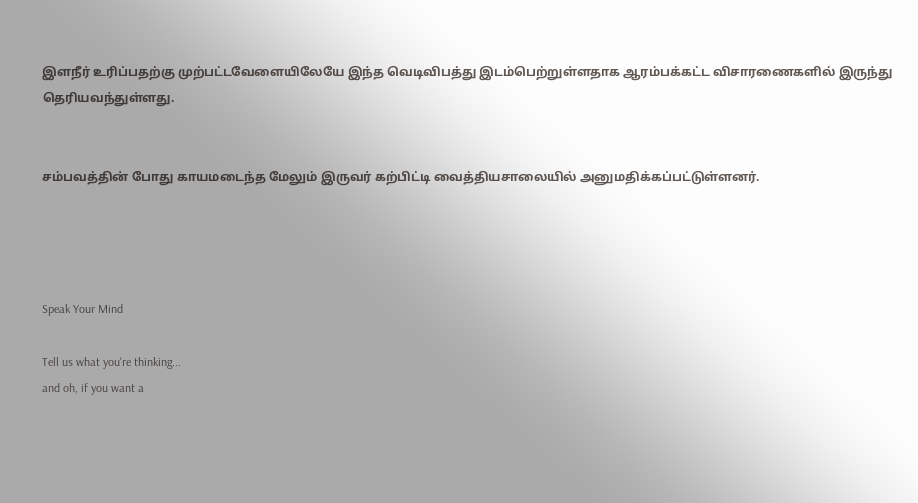இளநீர் உரிப்பதற்கு முற்பட்டவேளையிலேயே இந்த வெடிவிபத்து இடம்பெற்றுள்ளதாக ஆரம்பக்கட்ட விசாரணைகளில் இருந்து தெரியவந்துள்ளது.


சம்பவத்தின் போது காயமடைந்த மேலும் இருவர் கற்பிட்டி வைத்தியசாலையில் அனுமதிக்கப்பட்டுள்ளனர்.




Speak Your Mind

Tell us what you're thinking...
and oh, if you want a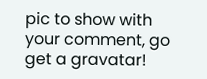pic to show with your comment, go get a gravatar!